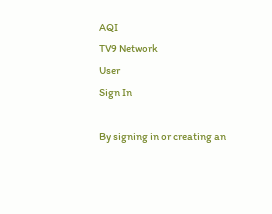AQI
TV9 Network
User
Sign In

By signing in or creating an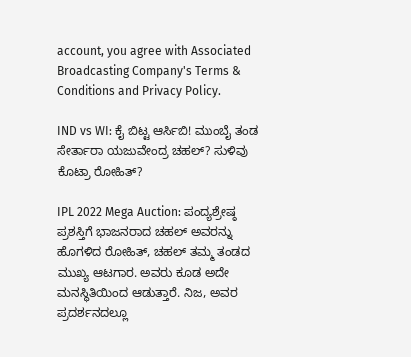account, you agree with Associated Broadcasting Company's Terms & Conditions and Privacy Policy.

IND vs WI: ಕೈ ಬಿಟ್ಟ ಆರ್ಸಿಬಿ! ಮುಂಬೈ ತಂಡ ಸೇರ್ತಾರಾ ಯಜುವೇಂದ್ರ ಚಹಲ್? ಸುಳಿವು ಕೊಟ್ರಾ ರೋಹಿತ್?

IPL 2022 Mega Auction: ಪಂದ್ಯಶ್ರೇಷ್ಠ ಪ್ರಶಸ್ತಿಗೆ ಭಾಜನರಾದ ಚಹಲ್ ಅವರನ್ನು ಹೊಗಳಿದ ರೋಹಿತ್, ಚಹಲ್ ತಮ್ಮ ತಂಡದ ಮುಖ್ಯ ಆಟಗಾರ. ಅವರು ಕೂಡ ಅದೇ ಮನಸ್ಥಿತಿಯಿಂದ ಆಡುತ್ತಾರೆ. ನಿಜ, ಅವರ ಪ್ರದರ್ಶನದಲ್ಲೂ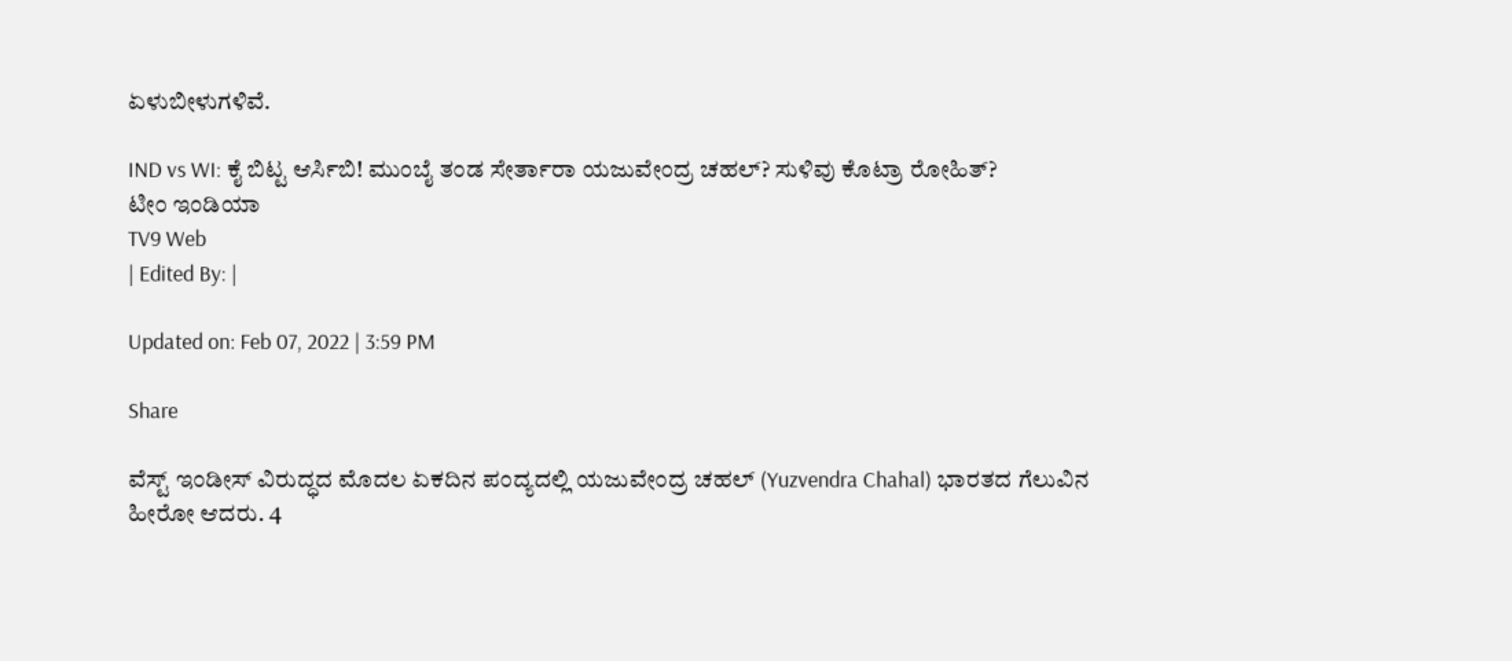ಏಳುಬೀಳುಗಳಿವೆ.

IND vs WI: ಕೈ ಬಿಟ್ಟ ಆರ್ಸಿಬಿ! ಮುಂಬೈ ತಂಡ ಸೇರ್ತಾರಾ ಯಜುವೇಂದ್ರ ಚಹಲ್? ಸುಳಿವು ಕೊಟ್ರಾ ರೋಹಿತ್?
ಟೀಂ ಇಂಡಿಯಾ
TV9 Web
| Edited By: |

Updated on: Feb 07, 2022 | 3:59 PM

Share

ವೆಸ್ಟ್ ಇಂಡೀಸ್ ವಿರುದ್ಧದ ಮೊದಲ ಏಕದಿನ ಪಂದ್ಯದಲ್ಲಿ ಯಜುವೇಂದ್ರ ಚಹಲ್ (Yuzvendra Chahal) ಭಾರತದ ಗೆಲುವಿನ ಹೀರೋ ಆದರು. 4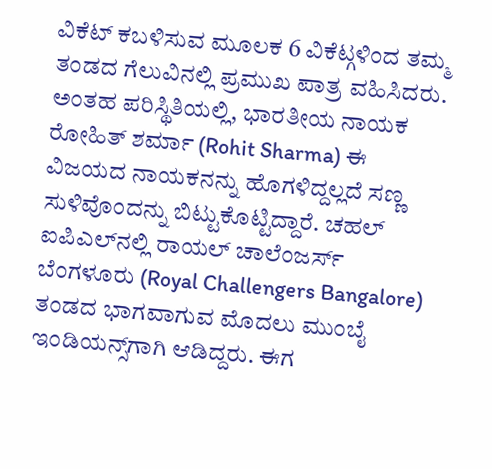ವಿಕೆಟ್ ಕಬಳಿಸುವ ಮೂಲಕ 6 ವಿಕೆಟ್ಗಳಿಂದ ತಮ್ಮ ತಂಡದ ಗೆಲುವಿನಲ್ಲಿ ಪ್ರಮುಖ ಪಾತ್ರ ವಹಿಸಿದರು. ಅಂತಹ ಪರಿಸ್ಥಿತಿಯಲ್ಲಿ, ಭಾರತೀಯ ನಾಯಕ ರೋಹಿತ್ ಶರ್ಮಾ (Rohit Sharma) ಈ ವಿಜಯದ ನಾಯಕನನ್ನು ಹೊಗಳಿದ್ದಲ್ಲದೆ ಸಣ್ಣ ಸುಳಿವೊಂದನ್ನು ಬಿಟ್ಟುಕೊಟ್ಟಿದ್ದಾರೆ. ಚಹಲ್ ಐಪಿಎಲ್‌ನಲ್ಲಿ ರಾಯಲ್ ಚಾಲೆಂಜರ್ಸ್ ಬೆಂಗಳೂರು (Royal Challengers Bangalore) ತಂಡದ ಭಾಗವಾಗುವ ಮೊದಲು ಮುಂಬೈ ಇಂಡಿಯನ್ಸ್‌ಗಾಗಿ ಆಡಿದ್ದರು. ಈಗ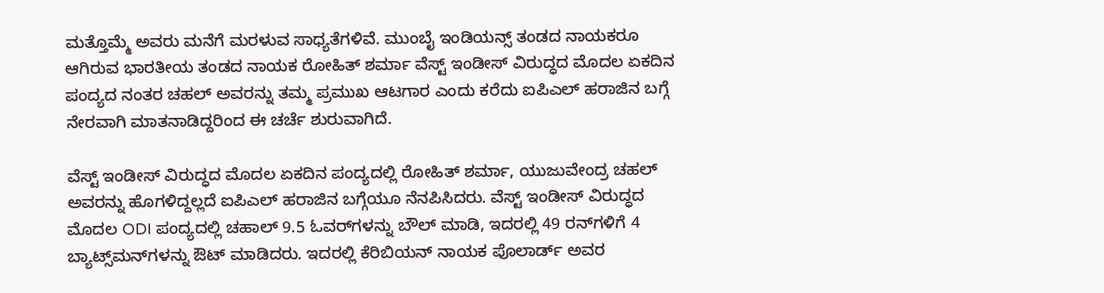ಮತ್ತೊಮ್ಮೆ ಅವರು ಮನೆಗೆ ಮರಳುವ ಸಾಧ್ಯತೆಗಳಿವೆ. ಮುಂಬೈ ಇಂಡಿಯನ್ಸ್ ತಂಡದ ನಾಯಕರೂ ಆಗಿರುವ ಭಾರತೀಯ ತಂಡದ ನಾಯಕ ರೋಹಿತ್ ಶರ್ಮಾ ವೆಸ್ಟ್ ಇಂಡೀಸ್ ವಿರುದ್ಧದ ಮೊದಲ ಏಕದಿನ ಪಂದ್ಯದ ನಂತರ ಚಹಲ್ ಅವರನ್ನು ತಮ್ಮ ಪ್ರಮುಖ ಆಟಗಾರ ಎಂದು ಕರೆದು ಐಪಿಎಲ್ ಹರಾಜಿನ ಬಗ್ಗೆ ನೇರವಾಗಿ ಮಾತನಾಡಿದ್ದರಿಂದ ಈ ಚರ್ಚೆ ಶುರುವಾಗಿದೆ.

ವೆಸ್ಟ್ ಇಂಡೀಸ್ ವಿರುದ್ಧದ ಮೊದಲ ಏಕದಿನ ಪಂದ್ಯದಲ್ಲಿ ರೋಹಿತ್ ಶರ್ಮಾ, ಯುಜುವೇಂದ್ರ ಚಹಲ್‌ ಅವರನ್ನು ಹೊಗಳಿದ್ದಲ್ಲದೆ ಐಪಿಎಲ್ ಹರಾಜಿನ ಬಗ್ಗೆಯೂ ನೆನಪಿಸಿದರು. ವೆಸ್ಟ್ ಇಂಡೀಸ್ ವಿರುದ್ಧದ ಮೊದಲ ODI ಪಂದ್ಯದಲ್ಲಿ ಚಹಾಲ್ 9.5 ಓವರ್‌ಗಳನ್ನು ಬೌಲ್ ಮಾಡಿ, ಇದರಲ್ಲಿ 49 ರನ್‌ಗಳಿಗೆ 4 ಬ್ಯಾಟ್ಸ್‌ಮನ್‌ಗಳನ್ನು ಔಟ್ ಮಾಡಿದರು. ಇದರಲ್ಲಿ ಕೆರಿಬಿಯನ್ ನಾಯಕ ಪೊಲಾರ್ಡ್ ಅವರ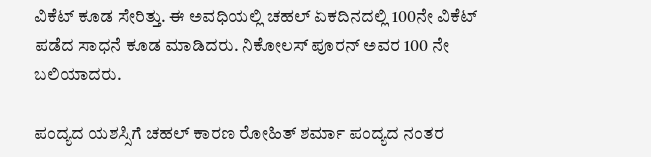ವಿಕೆಟ್ ಕೂಡ ಸೇರಿತ್ತು. ಈ ಅವಧಿಯಲ್ಲಿ ಚಹಲ್ ಏಕದಿನದಲ್ಲಿ 100ನೇ ವಿಕೆಟ್ ಪಡೆದ ಸಾಧನೆ ಕೂಡ ಮಾಡಿದರು. ನಿಕೋಲಸ್ ಪೂರನ್ ಅವರ 100 ನೇ ಬಲಿಯಾದರು.

ಪಂದ್ಯದ ಯಶಸ್ಸಿಗೆ ಚಹಲ್ ಕಾರಣ ರೋಹಿತ್ ಶರ್ಮಾ ಪಂದ್ಯದ ನಂತರ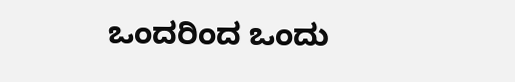ಒಂದರಿಂದ ಒಂದು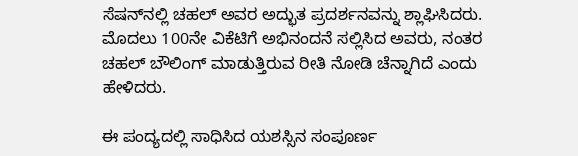ಸೆಷನ್‌ನಲ್ಲಿ ಚಹಲ್ ಅವರ ಅದ್ಭುತ ಪ್ರದರ್ಶನವನ್ನು ಶ್ಲಾಘಿಸಿದರು. ಮೊದಲು 100ನೇ ವಿಕೆಟಿಗೆ ಅಭಿನಂದನೆ ಸಲ್ಲಿಸಿದ ಅವರು, ನಂತರ ಚಹಲ್ ಬೌಲಿಂಗ್ ಮಾಡುತ್ತಿರುವ ರೀತಿ ನೋಡಿ ಚೆನ್ನಾಗಿದೆ ಎಂದು ಹೇಳಿದರು.

ಈ ಪಂದ್ಯದಲ್ಲಿ ಸಾಧಿಸಿದ ಯಶಸ್ಸಿನ ಸಂಪೂರ್ಣ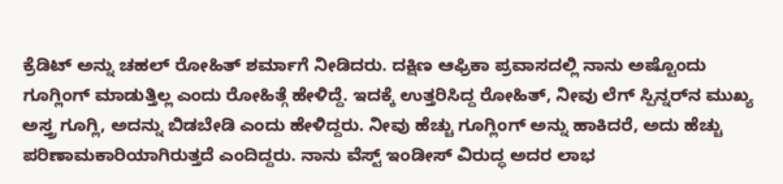ಕ್ರೆಡಿಟ್ ಅನ್ನು ಚಹಲ್ ರೋಹಿತ್ ಶರ್ಮಾಗೆ ನೀಡಿದರು. ದಕ್ಷಿಣ ಆಫ್ರಿಕಾ ಪ್ರವಾಸದಲ್ಲಿ ನಾನು ಅಷ್ಟೊಂದು ಗೂಗ್ಲಿಂಗ್ ಮಾಡುತ್ತಿಲ್ಲ ಎಂದು ರೋಹಿತ್ಗೆ ಹೇಳಿದ್ದೆ. ಇದಕ್ಕೆ ಉತ್ತರಿಸಿದ್ದ ರೋಹಿತ್, ನೀವು ಲೆಗ್ ಸ್ಪಿನ್ನರ್‌ನ ಮುಖ್ಯ ಅಸ್ತ್ರ ಗೂಗ್ಲಿ, ಅದನ್ನು ಬಿಡಬೇಡಿ ಎಂದು ಹೇಳಿದ್ದರು. ನೀವು ಹೆಚ್ಚು ಗೂಗ್ಲಿಂಗ್ ಅನ್ನು ಹಾಕಿದರೆ, ಅದು ಹೆಚ್ಚು ಪರಿಣಾಮಕಾರಿಯಾಗಿರುತ್ತದೆ ಎಂದಿದ್ದರು. ನಾನು ವೆಸ್ಟ್ ಇಂಡೀಸ್ ವಿರುದ್ಧ ಅದರ ಲಾಭ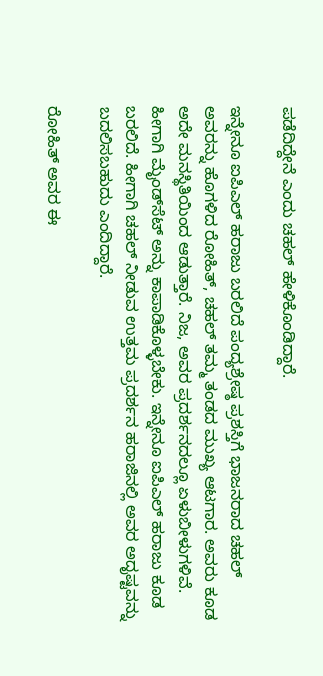ಪಡೆದಿದ್ದೇನೆ ಎಂದು ಚಹಲ್ ಹೇಳಿಕೊಂಡಿದ್ದಾರೆ.

ಇನ್ನೇನೂ ಐಪಿಎಲ್ ಹರಾಜು ಬರಲಿದೆ ಪಂದ್ಯಶ್ರೇಷ್ಠ ಪ್ರಶಸ್ತಿಗೆ ಭಾಜನರಾದ ಚಹಲ್ ಅವರನ್ನು ಹೊಗಳಿದ ರೋಹಿತ್, ಚಹಲ್ ತಮ್ಮ ತಂಡದ ಮುಖ್ಯ ಆಟಗಾರ. ಅವರು ಕೂಡ ಅದೇ ಮನಸ್ಥಿತಿಯಿಂದ ಆಡುತ್ತಾರೆ. ನಿಜ, ಅವರ ಪ್ರದರ್ಶನದಲ್ಲೂ ಏಳುಬೀಳುಗಳಿವೆ. ಹೀಗಾಗಿ ಮೈಂಡ್‌ಸೆಟ್ ಅನ್ನು ಕಾಪಾಡಿಕೊಳ್ಳಬೇಕು. ಇನ್ನೇನೂ ಐಪಿಎಲ್ ಹರಾಜು ಕೂಡ ಬರಲಿದೆ. ಹೀಗಾಗಿ ಚಹಲ್ ನೀಡುವ ಉತ್ತಮ ಪ್ರದರ್ಶನ ಹರಾಜಿನಲ್ಲಿ ಅವರ ಅದೃಷ್ಟವನ್ನು ಬದಲಿಸಬಹುದು ಎಂದಿದ್ದಾರೆ.

ರೋಹಿತ್ ಅವರ ಈ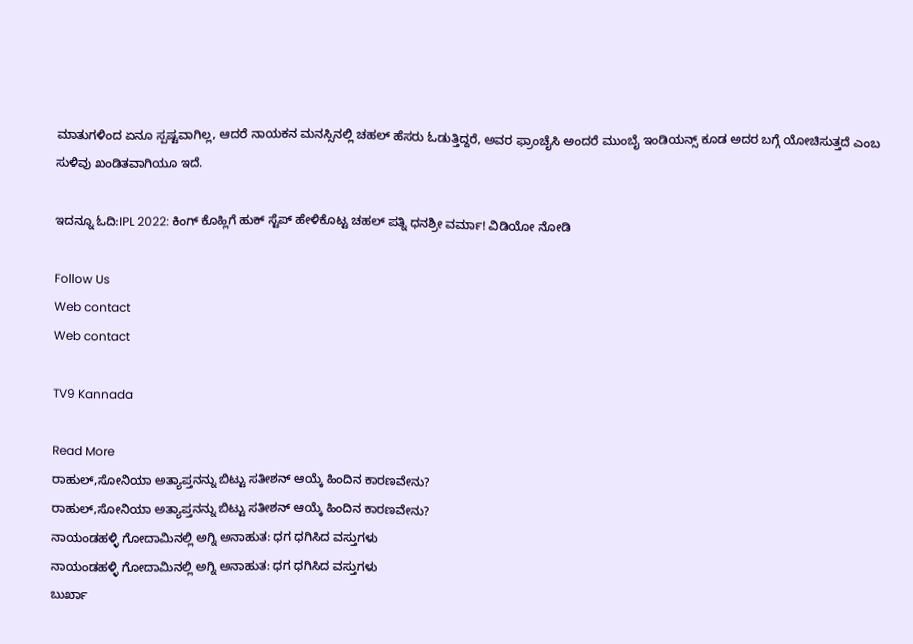ಮಾತುಗಳಿಂದ ಏನೂ ಸ್ಪಷ್ಟವಾಗಿಲ್ಲ, ಆದರೆ ನಾಯಕನ ಮನಸ್ಸಿನಲ್ಲಿ ಚಹಲ್ ಹೆಸರು ಓಡುತ್ತಿದ್ದರೆ, ಅವರ ಫ್ರಾಂಚೈಸಿ ಅಂದರೆ ಮುಂಬೈ ಇಂಡಿಯನ್ಸ್ ಕೂಡ ಅದರ ಬಗ್ಗೆ ಯೋಚಿಸುತ್ತದೆ ಎಂಬ ಸುಳಿವು ಖಂಡಿತವಾಗಿಯೂ ಇದೆ.

ಇದನ್ನೂ ಓದಿ:IPL 2022: ಕಿಂಗ್ ಕೊಹ್ಲಿಗೆ ಹುಕ್ ಸ್ಟೆಪ್ ಹೇಳಿಕೊಟ್ಟ ಚಹಲ್ ಪತ್ನಿ ಧನಶ್ರೀ ವರ್ಮಾ! ವಿಡಿಯೋ ನೋಡಿ

Follow Us
Web contact
Web contact

TV9 Kannada

Read More
ರಾಹುಲ್,ಸೋನಿಯಾ ಅತ್ಯಾಪ್ತನನ್ನು ಬಿಟ್ಟು ಸತೀಶನ್ ಆಯ್ಕೆ ಹಿಂದಿನ ಕಾರಣವೇನು?
ರಾಹುಲ್,ಸೋನಿಯಾ ಅತ್ಯಾಪ್ತನನ್ನು ಬಿಟ್ಟು ಸತೀಶನ್ ಆಯ್ಕೆ ಹಿಂದಿನ ಕಾರಣವೇನು?
ನಾಯಂಡಹಳ್ಳಿ ಗೋದಾಮಿನಲ್ಲಿ ಅಗ್ನಿ ಅನಾಹುತ: ಧಗ ಧಗಿಸಿದ ವಸ್ತುಗಳು
ನಾಯಂಡಹಳ್ಳಿ ಗೋದಾಮಿನಲ್ಲಿ ಅಗ್ನಿ ಅನಾಹುತ: ಧಗ ಧಗಿಸಿದ ವಸ್ತುಗಳು
ಬುರ್ಖಾ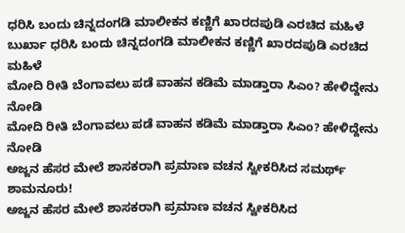ಧರಿಸಿ ಬಂದು ಚಿನ್ನದಂಗಡಿ ಮಾಲೀಕನ ಕಣ್ಣಿಗೆ ಖಾರದಪುಡಿ ಎರಚಿದ ಮಹಿಳೆ
ಬುರ್ಖಾ ಧರಿಸಿ ಬಂದು ಚಿನ್ನದಂಗಡಿ ಮಾಲೀಕನ ಕಣ್ಣಿಗೆ ಖಾರದಪುಡಿ ಎರಚಿದ ಮಹಿಳೆ
ಮೋದಿ ರೀತಿ ಬೆಂಗಾವಲು ಪಡೆ ವಾಹನ ಕಡಿಮೆ ಮಾಡ್ತಾರಾ ಸಿಎಂ? ಹೇಳಿದ್ದೇನು ನೋಡಿ
ಮೋದಿ ರೀತಿ ಬೆಂಗಾವಲು ಪಡೆ ವಾಹನ ಕಡಿಮೆ ಮಾಡ್ತಾರಾ ಸಿಎಂ? ಹೇಳಿದ್ದೇನು ನೋಡಿ
ಅಜ್ಜನ ಹೆಸರ ಮೇಲೆ ಶಾಸಕರಾಗಿ ಪ್ರಮಾಣ ವಚನ ಸ್ವೀಕರಿಸಿದ ಸಮರ್ಥ್ ಶಾಮನೂರು!
ಅಜ್ಜನ ಹೆಸರ ಮೇಲೆ ಶಾಸಕರಾಗಿ ಪ್ರಮಾಣ ವಚನ ಸ್ವೀಕರಿಸಿದ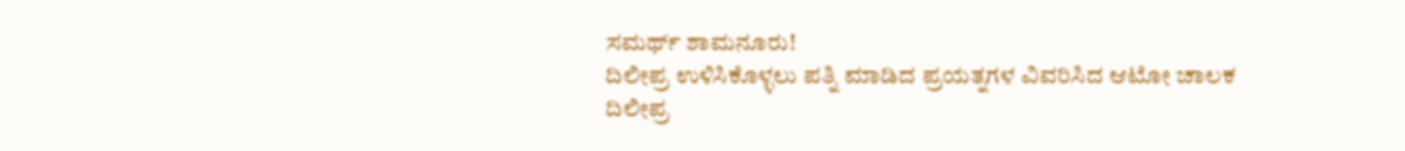ಸಮರ್ಥ್ ಶಾಮನೂರು!
ದಿಲೀಪ್ರ ಉಳಿಸಿಕೊಳ್ಳಲು ಪತ್ನಿ ಮಾಡಿದ ಪ್ರಯತ್ನಗಳ ವಿವರಿಸಿದ ಆಟೋ ಚಾಲಕ
ದಿಲೀಪ್ರ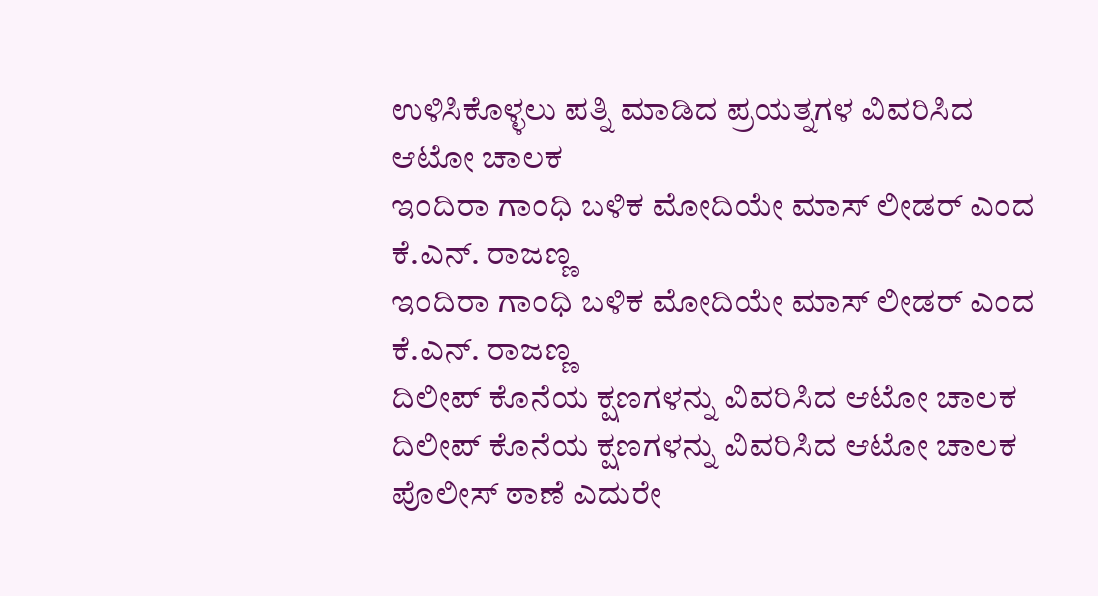ಉಳಿಸಿಕೊಳ್ಳಲು ಪತ್ನಿ ಮಾಡಿದ ಪ್ರಯತ್ನಗಳ ವಿವರಿಸಿದ ಆಟೋ ಚಾಲಕ
ಇಂದಿರಾ ಗಾಂಧಿ ಬಳಿಕ ಮೋದಿಯೇ ಮಾಸ್ ಲೀಡರ್ ಎಂದ ಕೆ.ಎನ್. ರಾಜಣ್ಣ
ಇಂದಿರಾ ಗಾಂಧಿ ಬಳಿಕ ಮೋದಿಯೇ ಮಾಸ್ ಲೀಡರ್ ಎಂದ ಕೆ.ಎನ್. ರಾಜಣ್ಣ
ದಿಲೀಪ್ ಕೊನೆಯ ಕ್ಷಣಗಳನ್ನು ವಿವರಿಸಿದ ಆಟೋ ಚಾಲಕ
ದಿಲೀಪ್ ಕೊನೆಯ ಕ್ಷಣಗಳನ್ನು ವಿವರಿಸಿದ ಆಟೋ ಚಾಲಕ
ಪೊಲೀಸ್ ಠಾಣೆ ಎದುರೇ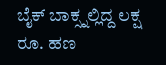ಬೈಕ್ ಬಾಕ್ಸ್ನಲ್ಲಿದ್ದ ಲಕ್ಷ ರೂ. ಹಣ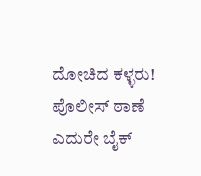ದೋಚಿದ ಕಳ್ಳರು!
ಪೊಲೀಸ್ ಠಾಣೆ ಎದುರೇ ಬೈಕ್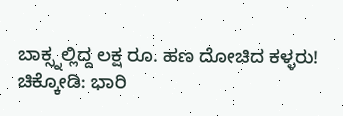ಬಾಕ್ಸ್ನಲ್ಲಿದ್ದ ಲಕ್ಷ ರೂ. ಹಣ ದೋಚಿದ ಕಳ್ಳರು!
ಚಿಕ್ಕೋಡಿ: ಭಾರಿ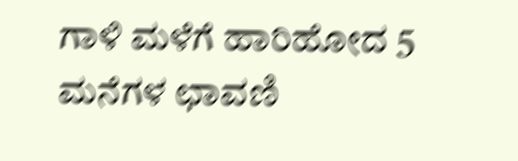ಗಾಳಿ ಮಳೆಗೆ ಹಾರಿಹೋದ 5 ಮನೆಗಳ ಛಾವಣಿ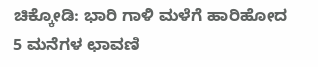ಚಿಕ್ಕೋಡಿ: ಭಾರಿ ಗಾಳಿ ಮಳೆಗೆ ಹಾರಿಹೋದ 5 ಮನೆಗಳ ಛಾವಣಿ